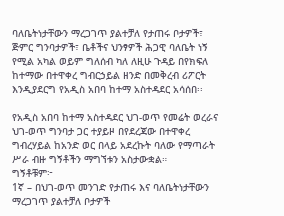ባለቤትነታቸውን ማረጋገጥ ያልተቻለ የታጠሩ ቦታዎች፣ ጅምር ግንባታዎች፣ ቤቶችና ህንፃዎች ሕጋዊ ባለቤት ነኝ የሚል አካል ወይም ግለሰብ ካለ ለዚሁ ጉዳይ በየክፍለ ከተማው በተዋቀረ ግብርኃይል ዘንድ በመቅረብ ሪፖርት እንዲያደርግ የአዲስ አበባ ከተማ አስተዳደር አሳሰበ፡፡

የአዲስ አበባ ከተማ አስተዳደር ህገ-ወጥ የመሬት ወረራና ህገ-ወጥ ግንባታ ጋር ተያይዞ በየደረጃው በተዋቀረ ግብረሃይል ከአንድ ወር በላይ አደረኩት ባለው የማጣራት ሥራ ብዙ ግኝቶችን ማግኘቱን አስታውቋል።
ግኝቶቹም፦
1ኛ – በህገ-ወጥ መንገድ የታጠሩ እና ባለቤትነታቸውን ማረጋገጥ ያልተቻለ ቦታዎች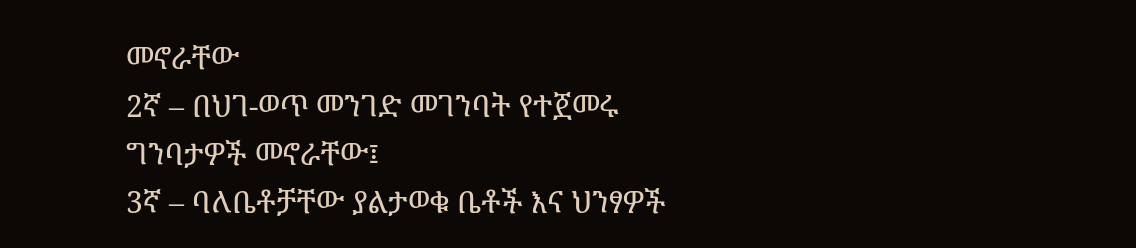መኖራቸው
2ኛ – በህገ-ወጥ መንገድ መገንባት የተጀመሩ ግንባታዎች መኖራቸው፤
3ኛ – ባለቤቶቻቸው ያልታወቁ ቤቶች እና ህንፃዎች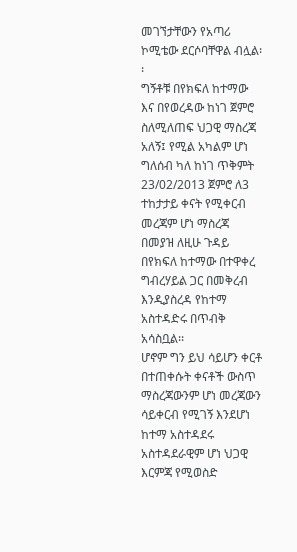መገኘታቸውን የአጣሪ ኮሚቴው ደርሶባቸዋል ብሏል፡፡
ግኝቶቹ በየክፍለ ከተማው እና በየወረዳው ከነገ ጀምሮ ስለሚለጠፍ ህጋዊ ማስረጃ አለኝ፤ የሚል አካልም ሆነ ግለሰብ ካለ ከነገ ጥቅምት 23/02/2013 ጀምሮ ለ3 ተከታታይ ቀናት የሚቀርብ መረጃም ሆነ ማስረጃ በመያዝ ለዚሁ ጉዳይ በየክፍለ ከተማው በተዋቀረ ግብረሃይል ጋር በመቅረብ እንዲያስረዳ የከተማ አስተዳድሩ በጥብቅ አሳስቧል፡፡
ሆኖም ግን ይህ ሳይሆን ቀርቶ በተጠቀሱት ቀናቶች ውስጥ ማስረጃውንም ሆነ መረጃውን ሳይቀርብ የሚገኝ እንደሆነ ከተማ አስተዳደሩ አስተዳደራዊም ሆነ ህጋዊ እርምጃ የሚወስድ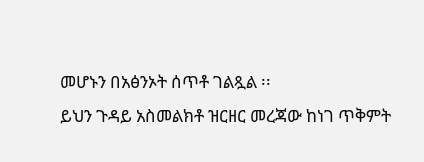መሆኑን በአፅንኦት ሰጥቶ ገልጿል ፡፡
ይህን ጉዳይ አስመልክቶ ዝርዘር መረጃው ከነገ ጥቅምት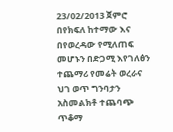23/02/2013 ጀምሮ በየክፍለ ከተማው እና በየወረዳው የሚለጠፍ መሆኑን በድጋሚ እየገለፅን ተጨማሪ የመሬት ወረራና ህገ ወጥ ግንባታን አስመልክቶ ተጨባጭ ጥቆማ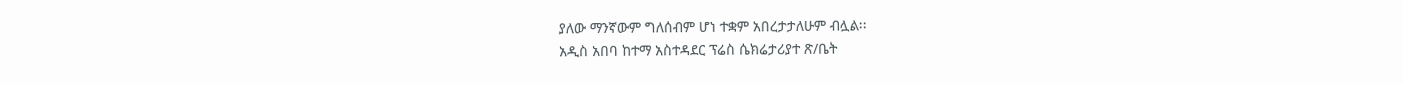ያለው ማንኛውም ግለሰብም ሆነ ተቋም አበረታታለሁም ብሏል፡፡
አዲስ አበባ ከተማ አስተዳደር ፕሬስ ሴክሬታሪያተ ጽ/ቤት